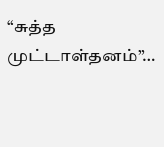“சுத்த முட்டாள்தனம்”…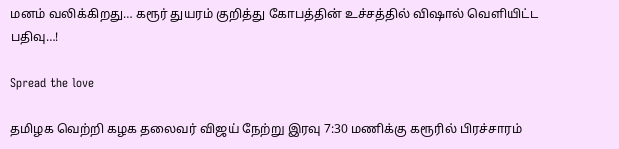மனம் வலிக்கிறது… கரூர் துயரம் குறித்து கோபத்தின் உச்சத்தில் விஷால் வெளியிட்ட பதிவு…!

Spread the love

தமிழக வெற்றி கழக தலைவர் விஜய் நேற்று இரவு 7:30 மணிக்கு கரூரில் பிரச்சாரம்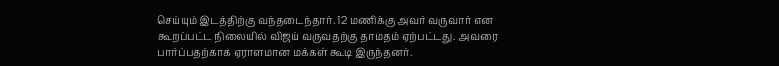செய்யும் இடத்திற்கு வந்தடைந்தார். 12 மணிக்கு அவர் வருவார் என கூறப்பட்ட நிலையில் விஜய் வருவதற்கு தாமதம் ஏற்பட்டது. அவரை பார்ப்பதற்காக ஏராளமான மக்கள் கூடி இருந்தனர்.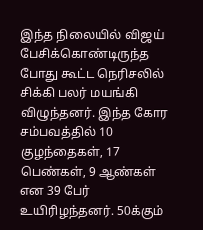இந்த நிலையில் விஜய் பேசிக்கொண்டிருந்த போது கூட்ட நெரிசலில் சிக்கி பலர் மயங்கி விழுந்தனர். இந்த கோர சம்பவத்தில் 10 குழந்தைகள், 17 பெண்கள், 9 ஆண்கள் என 39 பேர் உயிரிழந்தனர். 50க்கும்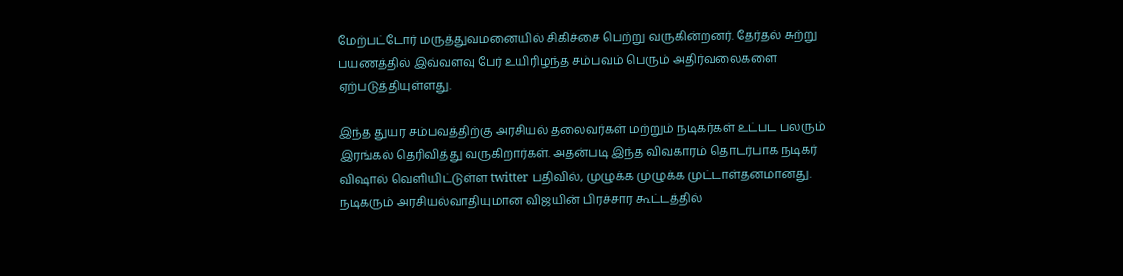மேற்பட்டோர் மருத்துவமனையில் சிகிச்சை பெற்று வருகின்றனர். தேர்தல் சுற்று பயணத்தில் இவ்வளவு பேர் உயிரிழந்த சம்பவம் பெரும் அதிர்வலைகளை ஏற்படுத்தியுள்ளது.

இந்த துயர சம்பவத்திற்கு அரசியல் தலைவர்கள் மற்றும் நடிகர்கள் உட்பட பலரும் இரங்கல் தெரிவித்து வருகிறார்கள். அதன்படி இந்த விவகாரம் தொடர்பாக நடிகர் விஷால் வெளியிட்டுள்ள twitter பதிவில், முழுக்க முழுக்க முட்டாள்தனமானது. நடிகரும் அரசியல்வாதியுமான விஜயின் பிரச்சார கூட்டத்தில்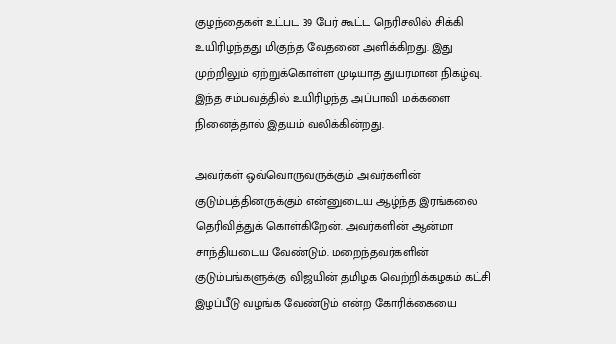குழந்தைகள் உட்பட 39 பேர் கூட்ட நெரிசலில் சிக்கி உயிரிழந்தது மிகுந்த வேதனை அளிக்கிறது. இது முற்றிலும் ஏற்றுக்கொள்ள முடியாத துயரமான நிகழ்வு. இந்த சம்பவத்தில் உயிரிழந்த அப்பாவி மக்களை நினைத்தால் இதயம் வலிக்கின்றது.

அவர்கள் ஒவ்வொருவருக்கும் அவர்களின் குடும்பத்தினருக்கும் என்னுடைய ஆழ்ந்த இரங்கலை தெரிவித்துக் கொள்கிறேன். அவர்களின் ஆன்மா சாந்தியடைய வேண்டும். மறைந்தவர்களின் குடும்பங்களுக்கு விஜயின் தமிழக வெற்றிக்கழகம் கட்சி இழப்பீடு வழங்க வேண்டும் என்ற கோரிக்கையை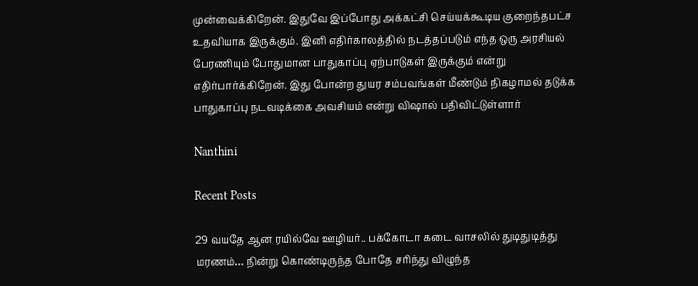முன்வைக்கிறேன். இதுவே இப்போது அக்கட்சி செய்யக்கூடிய குறைந்தபட்ச உதவியாக இருக்கும். இனி எதிர்காலத்தில் நடத்தப்படும் எந்த ஒரு அரசியல் பேரணியும் போதுமான பாதுகாப்பு ஏற்பாடுகள் இருக்கும் என்று எதிர்பார்க்கிறேன். இது போன்ற துயர சம்பவங்கள் மீண்டும் நிகழாமல் தடுக்க பாதுகாப்பு நடவடிக்கை அவசியம் என்று விஷால் பதிவிட்டுள்ளார்

Nanthini

Recent Posts

29 வயதே ஆன ரயில்வே ஊழியர்.. பக்கோடா கடை வாசலில் துடிதுடித்து மரணம்… நின்று கொண்டிருந்த போதே சரிந்து விழுந்த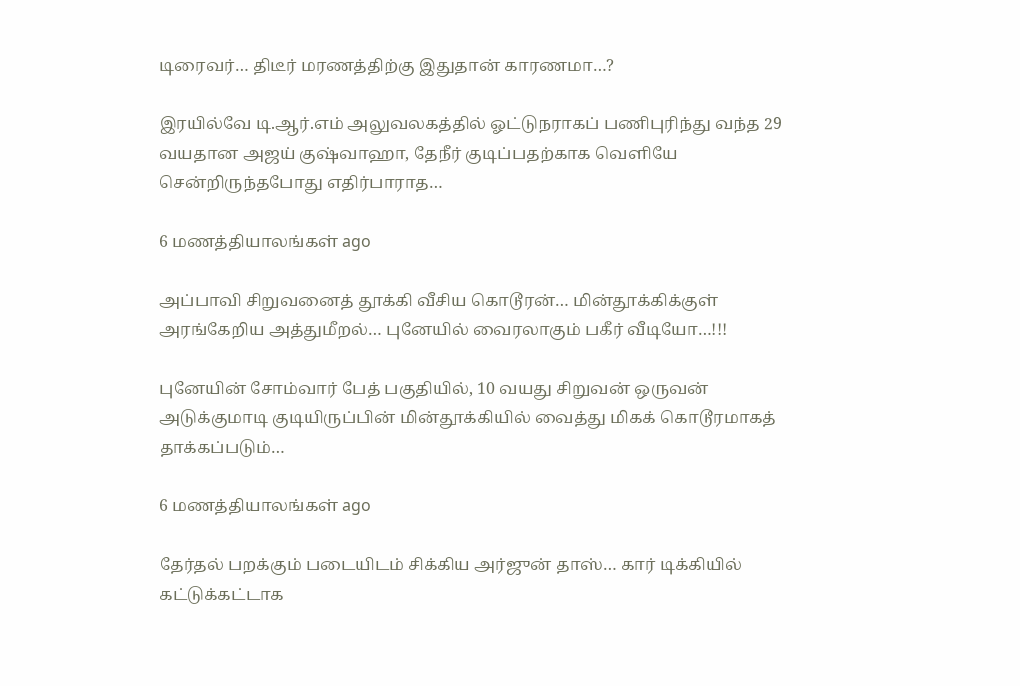டிரைவர்… திடீர் மரணத்திற்கு இதுதான் காரணமா…?

இரயில்வே டி.ஆர்.எம் அலுவலகத்தில் ஓட்டுநராகப் பணிபுரிந்து வந்த 29 வயதான அஜய் குஷ்வாஹா, தேநீர் குடிப்பதற்காக வெளியே சென்றிருந்தபோது எதிர்பாராத…

6 மணத்தியாலங்கள் ago

அப்பாவி சிறுவனைத் தூக்கி வீசிய கொடூரன்… மின்தூக்கிக்குள் அரங்கேறிய அத்துமீறல்… புனேயில் வைரலாகும் பகீர் வீடியோ…!!!

புனேயின் சோம்வார் பேத் பகுதியில், 10 வயது சிறுவன் ஒருவன் அடுக்குமாடி குடியிருப்பின் மின்தூக்கியில் வைத்து மிகக் கொடூரமாகத் தாக்கப்படும்…

6 மணத்தியாலங்கள் ago

தேர்தல் பறக்கும் படையிடம் சிக்கிய அர்ஜுன் தாஸ்… கார் டிக்கியில் கட்டுக்கட்டாக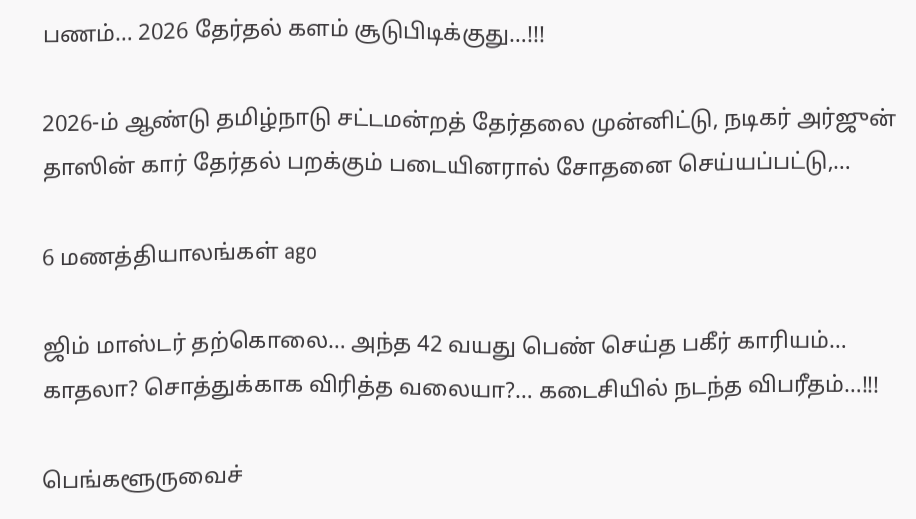பணம்… 2026 தேர்தல் களம் சூடுபிடிக்குது…!!!

2026-ம் ஆண்டு தமிழ்நாடு சட்டமன்றத் தேர்தலை முன்னிட்டு, நடிகர் அர்ஜுன் தாஸின் கார் தேர்தல் பறக்கும் படையினரால் சோதனை செய்யப்பட்டு,…

6 மணத்தியாலங்கள் ago

ஜிம் மாஸ்டர் தற்கொலை… அந்த 42 வயது பெண் செய்த பகீர் காரியம்… காதலா? சொத்துக்காக விரித்த வலையா?… கடைசியில் நடந்த விபரீதம்…!!!

பெங்களூருவைச்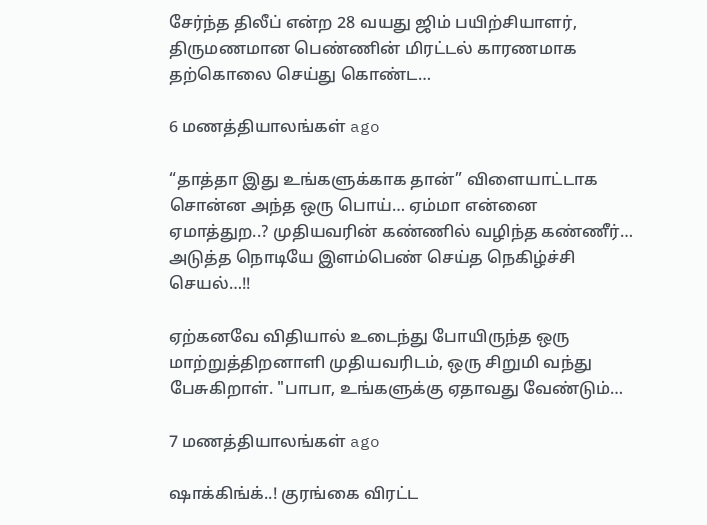சேர்ந்த திலீப் என்ற 28 வயது ஜிம் பயிற்சியாளர், திருமணமான பெண்ணின் மிரட்டல் காரணமாக தற்கொலை செய்து கொண்ட…

6 மணத்தியாலங்கள் ago

“தாத்தா இது உங்களுக்காக தான்” விளையாட்டாக சொன்ன அந்த ஒரு பொய்… ஏம்மா என்னை ஏமாத்துற..? முதியவரின் கண்ணில் வழிந்த கண்ணீர்… அடுத்த நொடியே இளம்பெண் செய்த நெகிழ்ச்சி செயல்…!!

ஏற்கனவே விதியால் உடைந்து போயிருந்த ஒரு மாற்றுத்திறனாளி முதியவரிடம், ஒரு சிறுமி வந்து பேசுகிறாள். "பாபா, உங்களுக்கு ஏதாவது வேண்டும்…

7 மணத்தியாலங்கள் ago

ஷாக்கிங்க்..! குரங்கை விரட்ட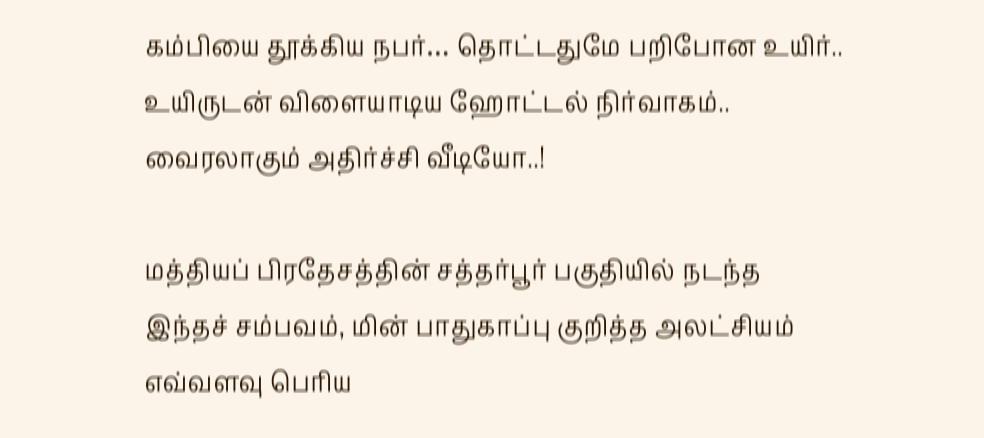கம்பியை தூக்கிய நபர்… தொட்டதுமே பறிபோன உயிர்.. உயிருடன் விளையாடிய ஹோட்டல் நிர்வாகம்.. வைரலாகும் அதிர்ச்சி வீடியோ..!

மத்தியப் பிரதேசத்தின் சத்தர்பூர் பகுதியில் நடந்த இந்தச் சம்பவம், மின் பாதுகாப்பு குறித்த அலட்சியம் எவ்வளவு பெரிய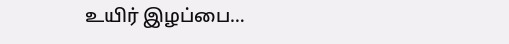உயிர் இழப்பை…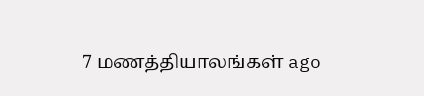7 மணத்தியாலங்கள் ago